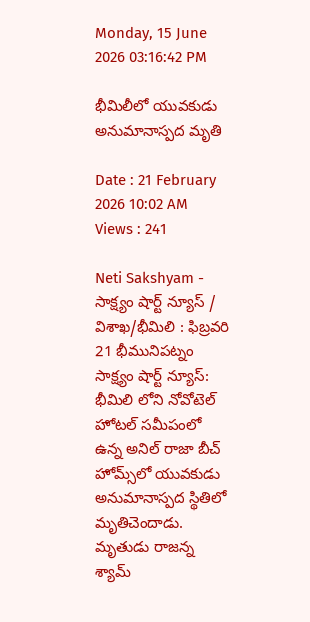Monday, 15 June 2026 03:16:42 PM

భీమిలీలో యువకుడు అనుమానాస్పద మృతి

Date : 21 February 2026 10:02 AM Views : 241

Neti Sakshyam - సాక్ష్యం షార్ట్ న్యూస్ / విశాఖ/భీమిలి : ఫిబ్రవరి 21 భీమునిపట్నం సాక్ష్యం షార్ట్ న్యూస్: భీమిలి లోని నోవోటెల్ హోటల్ సమీపంలో ఉన్న అనిల్ రాజా బీచ్ హోమ్స్‌లో యువకుడు అనుమానాస్పద స్థితిలో మృతిచెందాడు. మృతుడు రాజన్న శ్యామ్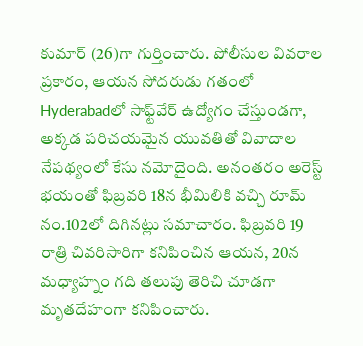కుమార్ (26)గా గుర్తించారు. పోలీసుల వివరాల ప్రకారం, ఆయన సోదరుడు గతంలో Hyderabadలో సాఫ్ట్‌వేర్ ఉద్యోగం చేస్తుండగా, అక్కడ పరిచయమైన యువతితో వివాదాల నేపథ్యంలో కేసు నమోదైంది. అనంతరం అరెస్ట్ భయంతో ఫిబ్రవరి 18న భీమిలికి వచ్చి రూమ్ నం.102లో దిగినట్లు సమాచారం. ఫిబ్రవరి 19 రాత్రి చివరిసారిగా కనిపించిన ఆయన, 20న మధ్యాహ్నం గది తలుపు తెరిచి చూడగా మృతదేహంగా కనిపించారు.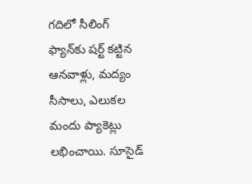గదిలో సీలింగ్ ఫ్యాన్‌కు షర్ట్ కట్టిన ఆనవాళ్లు, మద్యం సీసాలు, ఎలుకల మందు ప్యాకెట్లు లభించాయి. సూసైడ్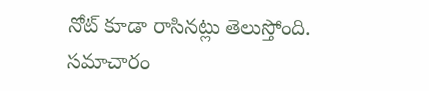నోట్ కూడా రాసినట్లు తెలుస్తోంది. సమాచారం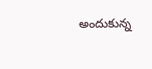అందుకున్న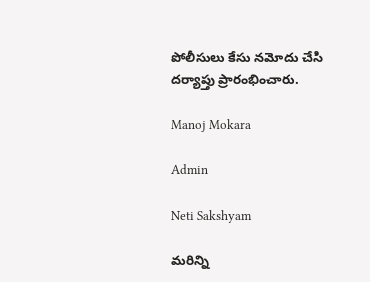పోలీసులు కేసు నమోదు చేసి దర్యాప్తు ప్రారంభించారు.

Manoj Mokara

Admin

Neti Sakshyam

మరిన్ని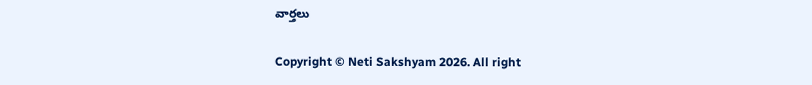వార్తలు

Copyright © Neti Sakshyam 2026. All right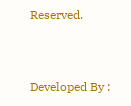Reserved.



Developed By :